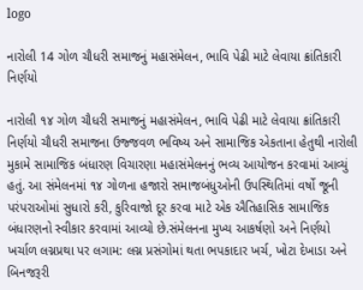logo

નારોલી 14 ગોળ ચૌધરી સમાજનું મહાસંમેલન, ભાવિ પેઢી માટે લેવાયા ક્રાંતિકારી નિર્ણયો

નારોલી ૧૪ ગોળ ચૌધરી સમાજનું મહાસંમેલન, ભાવિ પેઢી માટે લેવાયા ક્રાંતિકારી નિર્ણયો ચૌધરી સમાજના ઉજ્જવળ ભવિષ્ય અને સામાજિક એકતાના હેતુથી નારોલી મુકામે સામાજિક બંધારણ વિચારણા મહાસંમેલનનું ભવ્ય આયોજન કરવામાં આવ્યું હતું. આ સંમેલનમાં ૧૪ ગોળના હજારો સમાજબંધુઓની ઉપસ્થિતિમાં વર્ષો જૂની પરંપરાઓમાં સુધારો કરી, કુરિવાજો દૂર કરવા માટે એક ઐતિહાસિક સામાજિક બંધારણનો સ્વીકાર કરવામાં આવ્યો છે.સંમેલનના મુખ્ય આકર્ષણો અને નિર્ણયો ખર્ચાળ લગ્નપ્રથા પર લગામ: લગ્ન પ્રસંગોમાં થતા ભપકાદાર ખર્ચ, ખોટા દેખાડા અને બિનજરૂરી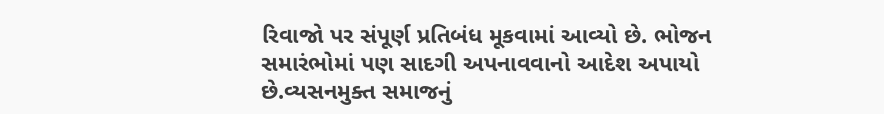રિવાજો પર સંપૂર્ણ પ્રતિબંધ મૂકવામાં આવ્યો છે. ભોજન સમારંભોમાં પણ સાદગી અપનાવવાનો આદેશ અપાયો છે.વ્યસનમુક્ત સમાજનું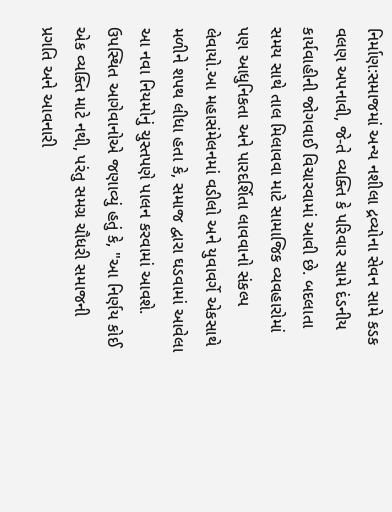નિર્માણ:સમાજમાં અન્ય નશીલા દ્રવ્યોના સેવન સામે કડક વલણ અપનાવી, જે-તે વ્યક્તિ કે પરિવાર સામે દંડનીય કાર્યવાહીની જોગવાઈ વિચારવામાં આવી છે. બદલાતા સમય સાથે તાલ મિલાવવા માટે સામાજિક વ્યવહારોમાં પણ આધુનિકતા અને પારદર્શિતા લાવવાનો સંકલ્પ લેવાયો.આ મહાસંમેલનમાં વડીલો અને યુવાવર્ગે એકસાથે મળીને શપથ લીધા હતા કે, સમાજ દ્વારા ઘડવામાં આવેલા આ નવા નિયમોનું ચુસ્તપણે પાલન કરવામાં આવશે. ઉપસ્થિત આગેવાનોએ જણાવ્યું હતું કે, "આ નિર્ણય કોઈ એક વ્યક્તિ માટે નથી, પરંતુ સમગ્ર ચૌધરી સમાજની પ્રગતિ અને આવનારી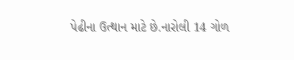પેઢીના ઉત્થાન માટે છે.નારોલી 14 ગોળ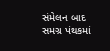સંમેલન બાદ સમગ્ર પંથકમાં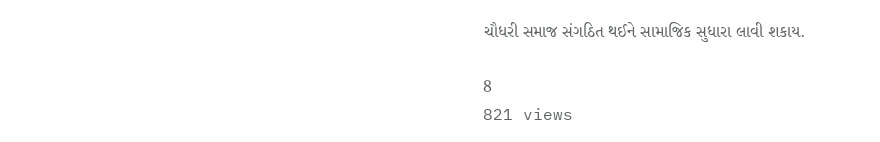ચૌધરી સમાજ સંગઠિત થઈને સામાજિક સુધારા લાવી શકાય.

8
821 views